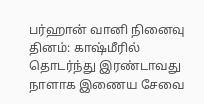பர்ஹான் வானி நினைவு தினம்: காஷ்மீரில் தொடர்ந்து இரண்டாவது நாளாக இணைய சேவை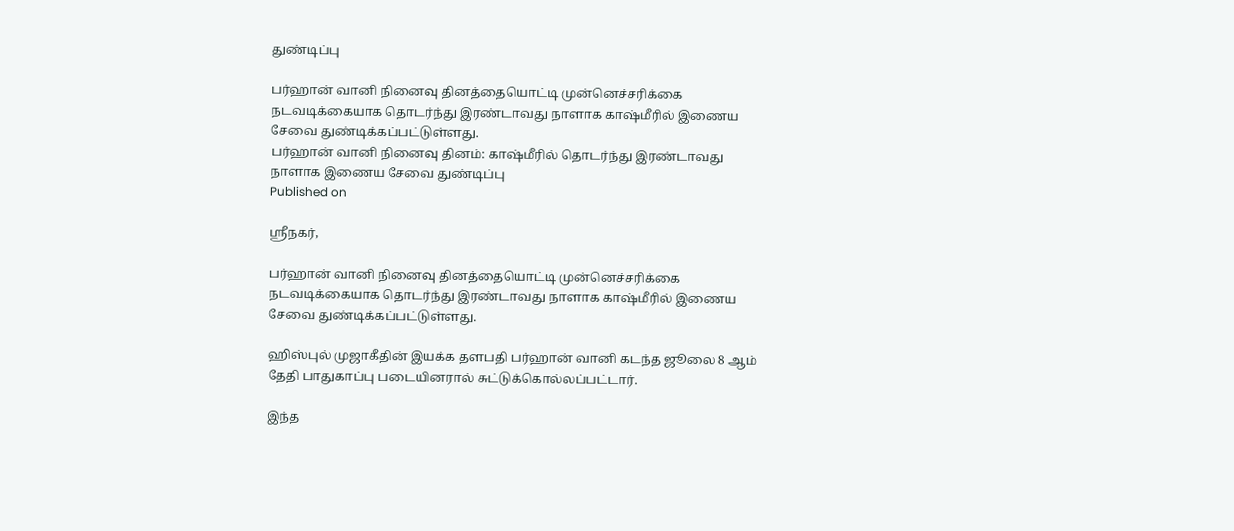துண்டிப்பு

பர்ஹான் வானி நினைவு தினத்தையொட்டி முன்னெச்சரிக்கை நடவடிக்கையாக தொடர்ந்து இரண்டாவது நாளாக காஷ்மீரில் இணைய சேவை துண்டிக்கப்பட்டுள்ளது.
பர்ஹான் வானி நினைவு தினம்: காஷ்மீரில் தொடர்ந்து இரண்டாவது நாளாக இணைய சேவை துண்டிப்பு
Published on

ஸ்ரீநகர்,

பர்ஹான் வானி நினைவு தினத்தையொட்டி முன்னெச்சரிக்கை நடவடிக்கையாக தொடர்ந்து இரண்டாவது நாளாக காஷ்மீரில் இணைய சேவை துண்டிக்கப்பட்டுள்ளது.

ஹிஸ்புல் முஜாகீதின் இயக்க தளபதி பர்ஹான் வானி கடந்த ஜூலை 8 ஆம் தேதி பாதுகாப்பு படையினரால் சுட்டுக்கொல்லப்பட்டார்.

இந்த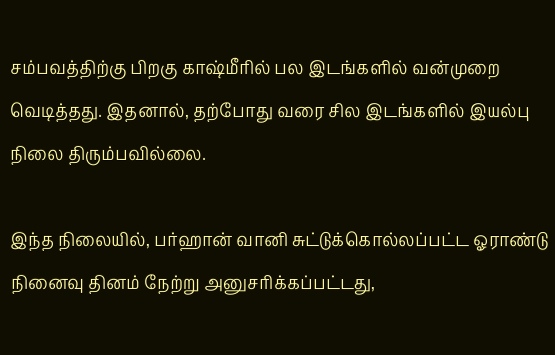சம்பவத்திற்கு பிறகு காஷ்மீரில் பல இடங்களில் வன்முறை வெடித்தது. இதனால், தற்போது வரை சில இடங்களில் இயல்பு நிலை திரும்பவில்லை.

இந்த நிலையில், பர்ஹான் வானி சுட்டுக்கொல்லப்பட்ட ஓராண்டு நினைவு தினம் நேற்று அனுசரிக்கப்பட்டது,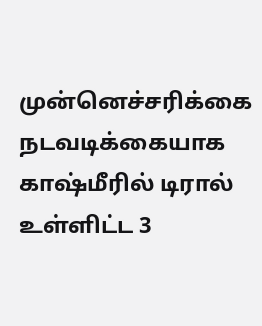முன்னெச்சரிக்கை நடவடிக்கையாக காஷ்மீரில் டிரால் உள்ளிட்ட 3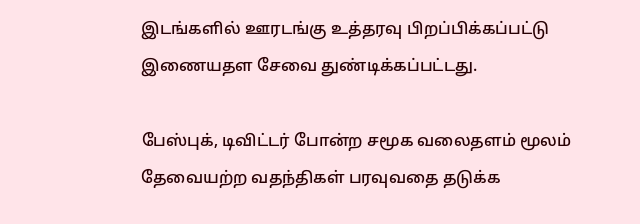இடங்களில் ஊரடங்கு உத்தரவு பிறப்பிக்கப்பட்டு இணையதள சேவை துண்டிக்கப்பட்டது.

பேஸ்புக், டிவிட்டர் போன்ற சமூக வலைதளம் மூலம் தேவையற்ற வதந்திகள் பரவுவதை தடுக்க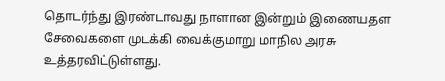தொடர்ந்து இரண்டாவது நாளான இன்றும் இணையதள சேவைகளை முடக்கி வைக்குமாறு மாநில அரசு உத்தரவிட்டுள்ளது.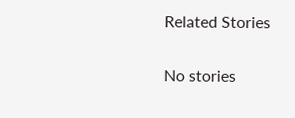Related Stories

No stories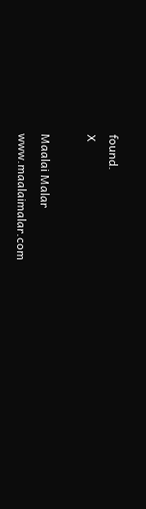found.
X

Maalai Malar
www.maalaimalar.com